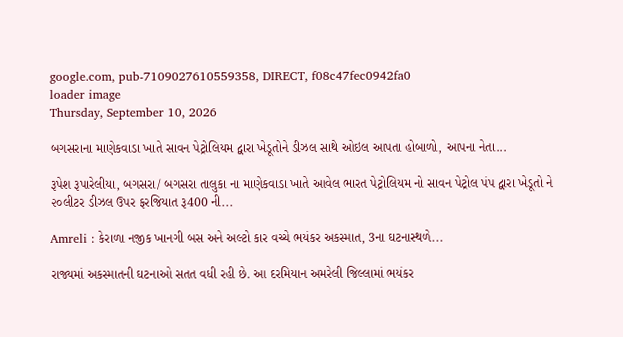google.com, pub-7109027610559358, DIRECT, f08c47fec0942fa0
loader image
Thursday, September 10, 2026

બગસરાના માણેકવાડા ખાતે સાવન પેટ્રોલિયમ દ્વારા ખેડૂતોને ડીઝલ સાથે ઓઇલ આપતા હોબાળો, આપના નેતા...

રૂપેશ રૂપારેલીયા, બગસરા/ બગસરા તાલુકા ના માણેકવાડા ખાતે આવેલ ભારત પેટ્રોલિયમ નો સાવન પેટ્રોલ પંપ દ્વારા ખેડૂતો ને ૨૦લીટર ડીઝલ ઉપર ફરજિયાત રૂ400 ની...

Amreli : કેરાળા નજીક ખાનગી બસ અને અલ્ટો કાર વચ્ચે ભયંકર અકસ્માત, 3ના ઘટનાસ્થળે...

રાજ્યમાં અકસ્માતની ઘટનાઓ સતત વધી રહી છે. આ દરમિયાન અમરેલી જિલ્લામાં ભયંકર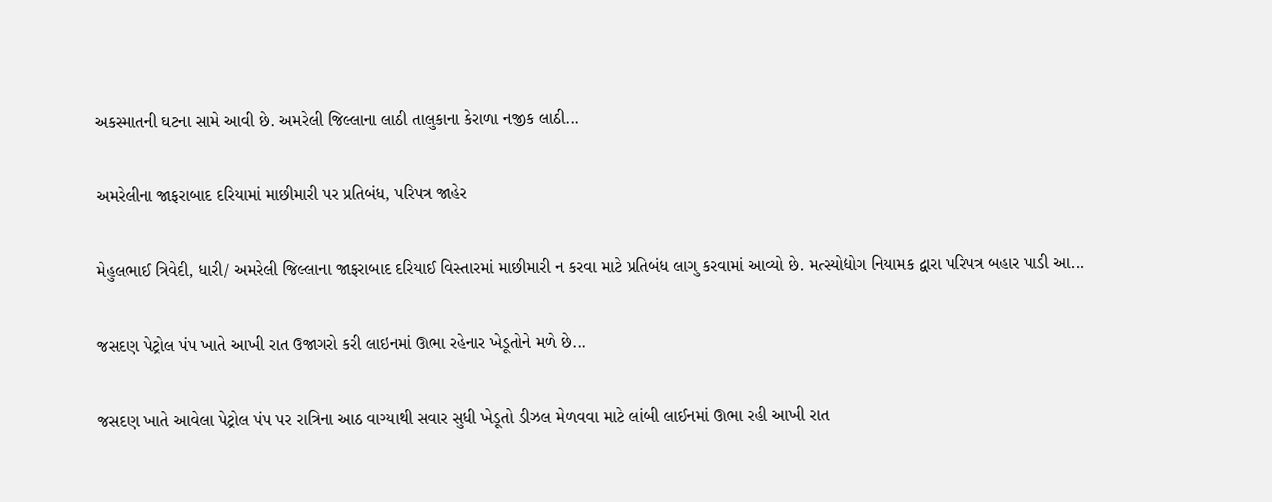અકસ્માતની ઘટના સામે આવી છે. અમરેલી જિલ્લાના લાઠી તાલુકાના કેરાળા નજીક લાઠી...

અમરેલીના જાફરાબાદ દરિયામાં માછીમારી પર પ્રતિબંધ, પરિપત્ર જાહેર

મેહુલભાઈ ત્રિવેદી, ધારી/ અમરેલી જિલ્લાના જાફરાબાદ દરિયાઈ વિસ્તારમાં માછીમારી ન કરવા માટે પ્રતિબંધ લાગુ કરવામાં આવ્યો છે. મત્સ્યોદ્યોગ નિયામક દ્વારા પરિપત્ર બહાર પાડી આ...

જસદણ પેટ્રોલ પંપ ખાતે આખી રાત ઉજાગરો કરી લાઇનમાં ઊભા રહેનાર ખેડૂતોને મળે છે...

જસદણ ખાતે આવેલા પેટ્રોલ પંપ પર રાત્રિના આઠ વાગ્યાથી સવાર સુધી ખેડૂતો ડીઝલ મેળવવા માટે લાંબી લાઈનમાં ઊભા રહી આખી રાત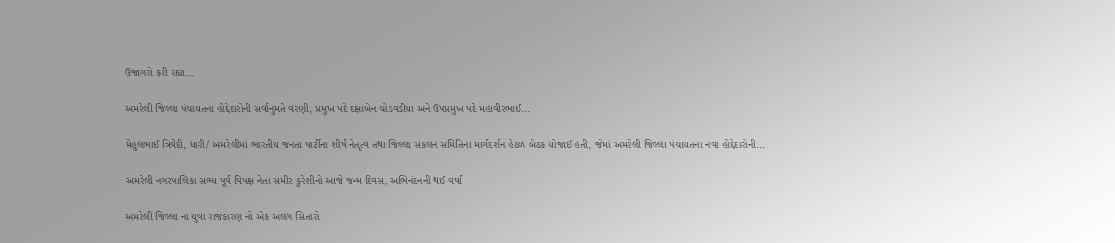ઉજાગરો કરી રહ્યા...

અમરેલી જિલ્લા પંચાયતના હોદ્દેદારોની સર્વાનુમતે વરણી, પ્રમુખ પદે દક્ષાબેન ચોડવડીયા અને ઉપપ્રમુખ પદે મહાવીરભાઈ...

મેહુલભાઈ ત્રિવેદી, ધારી/ અમરેલીમાં ભારતીય જનતા પાર્ટીના શીર્ષ નેતૃત્વ તથા જિલ્લા સંકલન સમિતિના માર્ગદર્શન હેઠળ બેઠક યોજાઈ હતી, જેમાં અમરેલી જિલ્લા પંચાયતના નવા હોદ્દેદારોની...

અમરેલી નગરપાલિકા સભ્ય પૂર્વ વિપક્ષ નેતા સમીર કુરેશીનો આજે જન્મ દિવસ, અભિનંદનની થઈ વર્ષા

અમરેલી જિલ્લા ના યુવા રાજકારણ નો એક અલગ સિતારો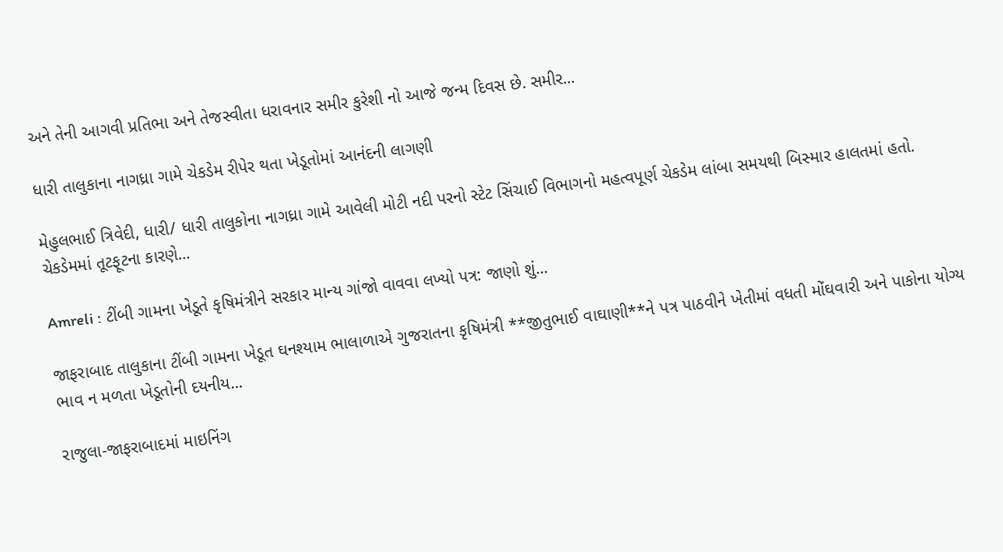અને તેની આગવી પ્રતિભા અને તેજસ્વીતા ધરાવનાર સમીર કુરેશી નો આજે જન્મ દિવસ છે. સમીર...

ધારી તાલુકાના નાગધ્રા ગામે ચેકડેમ રીપેર થતા ખેડૂતોમાં આનંદની લાગણી

મેહુલભાઈ ત્રિવેદી, ધારી/ ધારી તાલુકોના નાગધ્રા ગામે આવેલી મોટી નદી પરનો સ્ટેટ સિંચાઈ વિભાગનો મહત્વપૂર્ણ ચેકડેમ લાંબા સમયથી બિસ્માર હાલતમાં હતો. ચેકડેમમાં તૂટફૂટના કારણે...

Amreli : ટીંબી ગામના ખેડૂતે કૃષિમંત્રીને સરકાર માન્ય ગાંજો વાવવા લખ્યો પત્ર: જાણો શું...

જાફરાબાદ તાલુકાના ટીંબી ગામના ખેડૂત ઘનશ્યામ ભાલાળાએ ગુજરાતના કૃષિમંત્રી **જીતુભાઈ વાઘાણી**ને પત્ર પાઠવીને ખેતીમાં વધતી મોંઘવારી અને પાકોના યોગ્ય ભાવ ન મળતા ખેડૂતોની દયનીય...

રાજુલા-જાફરાબાદમાં માઇનિંગ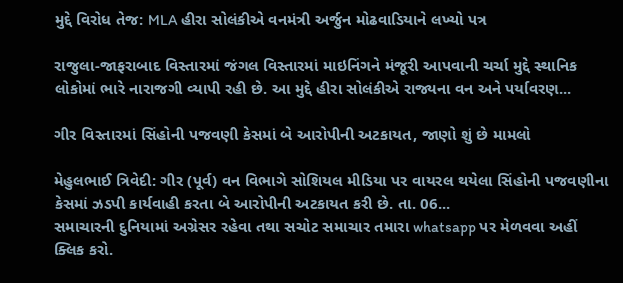મુદ્દે વિરોધ તેજ: MLA હીરા સોલંકીએ વનમંત્રી અર્જુન મોઢવાડિયાને લખ્યો પત્ર

રાજુલા-જાફરાબાદ વિસ્તારમાં જંગલ વિસ્તારમાં માઇનિંગને મંજૂરી આપવાની ચર્ચા મુદ્દે સ્થાનિક લોકોમાં ભારે નારાજગી વ્યાપી રહી છે. આ મુદ્દે હીરા સોલંકીએ રાજ્યના વન અને પર્યાવરણ...

ગીર વિસ્તારમાં સિંહોની પજવણી કેસમાં બે આરોપીની અટકાયત, જાણો શું છે મામલો

મેહુલભાઈ ત્રિવેદી: ગીર (પૂર્વ) વન વિભાગે સોશિયલ મીડિયા પર વાયરલ થયેલા સિંહોની પજવણીના કેસમાં ઝડપી કાર્યવાહી કરતા બે આરોપીની અટકાયત કરી છે. તા. 06...
સમાચારની દુનિયામાં અગ્રેસર રહેવા તથા સચોટ સમાચાર તમારા whatsapp પર મેળવવા અહીં ક્લિક કરો.